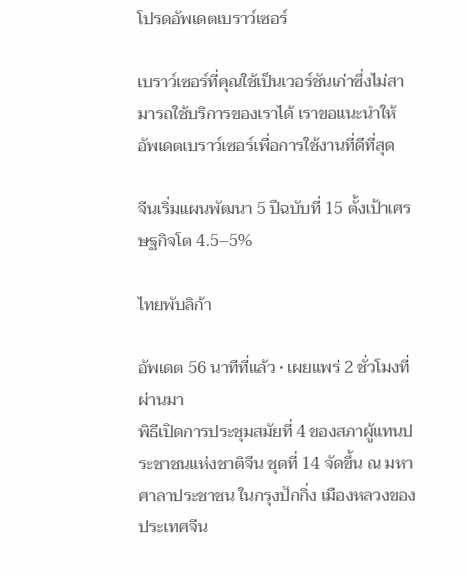โปรดอัพเดตเบราว์เซอร์

เบราว์เซอร์ที่คุณใช้เป็นเวอร์ชันเก่าซึ่งไม่สามารถใช้บริการของเราได้ เราขอแนะนำให้อัพเดตเบราว์เซอร์เพื่อการใช้งานที่ดีที่สุด

จีนเริ่มแผนพัฒนา 5 ปีฉบับที่ 15 ตั้งเป้าเศรษฐกิจโต 4.5–5%

ไทยพับลิก้า

อัพเดต 56 นาทีที่แล้ว • เผยแพร่ 2 ชั่วโมงที่ผ่านมา
พิธีเปิดการประชุมสมัยที่ 4 ของสภาผู้แทนประชาชนแห่งชาติจีน ชุดที่ 14 จัดขึ้น ณ มหาศาลาประชาชน ในกรุงปักกิ่ง เมืองหลวงของประเทศจีน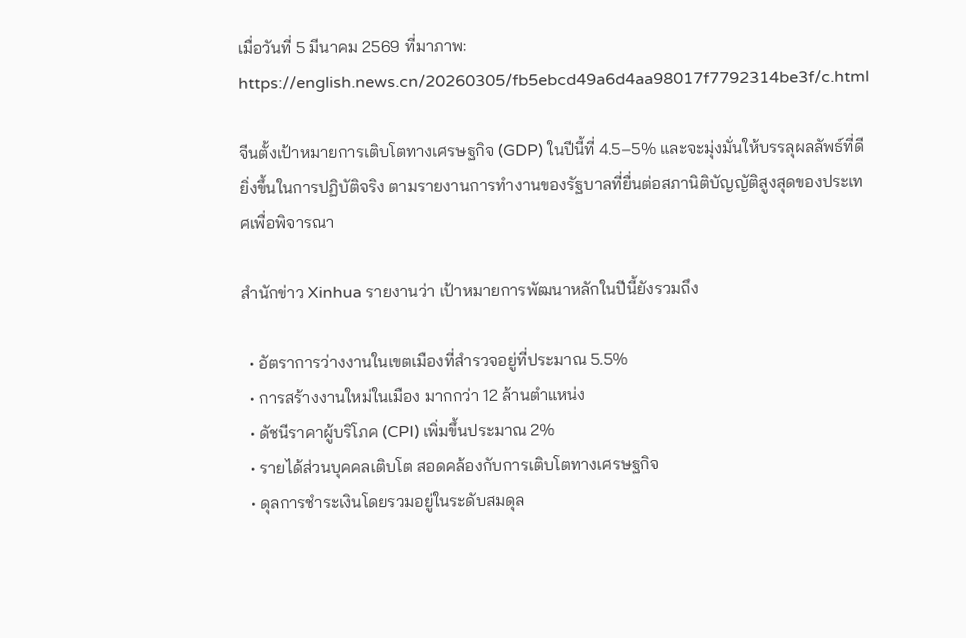เมื่อวันที่ 5 มีนาคม 2569 ที่มาภาพ: https://english.news.cn/20260305/fb5ebcd49a6d4aa98017f7792314be3f/c.html

จีนตั้งเป้าหมายการเติบโตทางเศรษฐกิจ (GDP) ในปีนี้ที่ 4.5–5% และจะมุ่งมั่นให้บรรลุผลลัพธ์ที่ดียิ่งขึ้นในการปฏิบัติจริง ตามรายงานการทำงานของรัฐบาลที่ยื่นต่อสภานิติบัญญัติสูงสุดของประเทศเพื่อพิจารณา

สำนักข่าว Xinhua รายงานว่า เป้าหมายการพัฒนาหลักในปีนี้ยังรวมถึง

  • อัตราการว่างงานในเขตเมืองที่สำรวจอยู่ที่ประมาณ 5.5%
  • การสร้างงานใหม่ในเมือง มากกว่า 12 ล้านตำแหน่ง
  • ดัชนีราคาผู้บริโภค (CPI) เพิ่มขึ้นประมาณ 2%
  • รายได้ส่วนบุคคลเติบโต สอดคล้องกับการเติบโตทางเศรษฐกิจ
  • ดุลการชำระเงินโดยรวมอยู่ในระดับสมดุล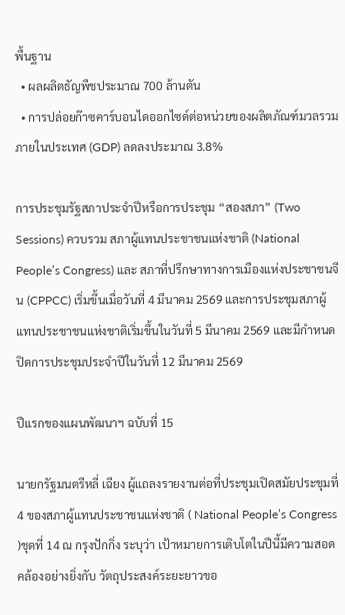พื้นฐาน
  • ผลผลิตธัญพืชประมาณ 700 ล้านตัน
  • การปล่อยก๊าซคาร์บอนไดออกไซด์ต่อหน่วยของผลิตภัณฑ์มวลรวมภายในประเทศ (GDP) ลดลงประมาณ 3.8%

การประชุมรัฐสภาประจำปีหรือการประชุม “สองสภา” (Two Sessions) ควบรวม สภาผู้แทนประชาชนแห่งชาติ (National People’s Congress) และ สภาที่ปรึกษาทางการเมืองแห่งประชาชนจีน (CPPCC) เริ่มขึ้นเมื่อวันที่ 4 มีนาคม 2569 และการประชุมสภาผู้แทนประชาชนแห่งชาติเริ่มขึ้นในวันที่ 5 มีนาคม 2569 และมีกำหนดปิดการประชุมประจำปีในวันที่ 12 มีนาคม 2569

ปีแรกของแผนพัฒนาฯ ฉบับที่ 15

นายกรัฐมนตรีหลี่ เฉียง ผู้แถลงรายงานต่อที่ประชุมเปิดสมัยประชุมที่ 4 ของสภาผู้แทนประชาชนแห่งชาติ ( National People’s Congress )ชุดที่ 14 ณ กรุงปักกิ่ง ระบุว่า เป้าหมายการเติบโตในปีนี้มีความสอดคล้องอย่างยิ่งกับ วัตถุประสงค์ระยะยาวขอ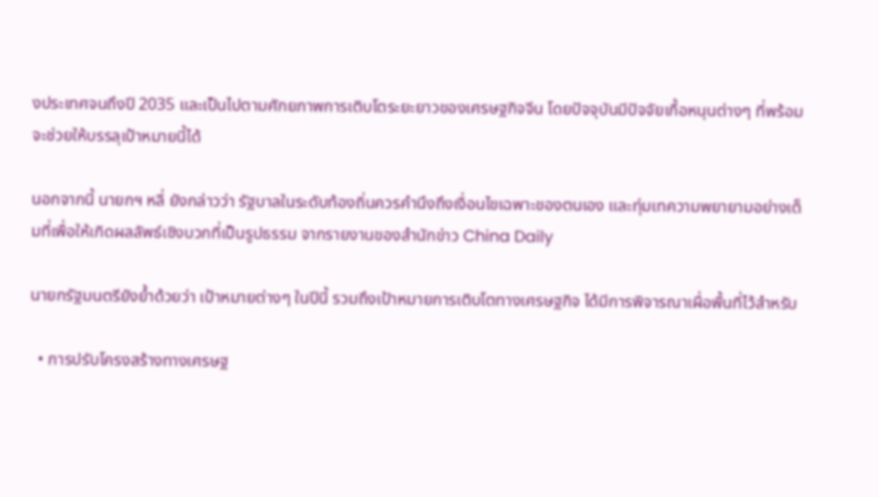งประเทศจนถึงปี 2035 และเป็นไปตามศักยภาพการเติบโตระยะยาวของเศรษฐกิจจีน โดยปัจจุบันมีปัจจัยเกื้อหนุนต่างๆ ที่พร้อมจะช่วยให้บรรลุเป้าหมายนี้ได้

นอกจากนี้ นายกฯ หลี่ ยังกล่าวว่า รัฐบาลในระดับท้องถิ่นควรคำนึงถึงเงื่อนไขเฉพาะของตนเอง และทุ่มเทความพยายามอย่างเต็มที่เพื่อให้เกิดผลลัพธ์เชิงบวกที่เป็นรูปธรรม จากรายงานของสำนักข่าว China Daily

นายกรัฐมนตรียังย้ำด้วยว่า เป้าหมายต่างๆ ในปีนี้ รวมถึงเป้าหมายการเติบโตทางเศรษฐกิจ ได้มีการพิจารณาเผื่อพื้นที่ไว้สำหรับ

  • การปรับโครงสร้างทางเศรษฐ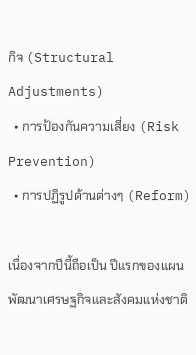กิจ (Structural Adjustments)
  • การป้องกันความเสี่ยง (Risk Prevention)
  • การปฏิรูปด้านต่างๆ (Reform)

เนื่องจากปีนี้ถือเป็น ปีแรกของแผนพัฒนาเศรษฐกิจและสังคมแห่งชาติ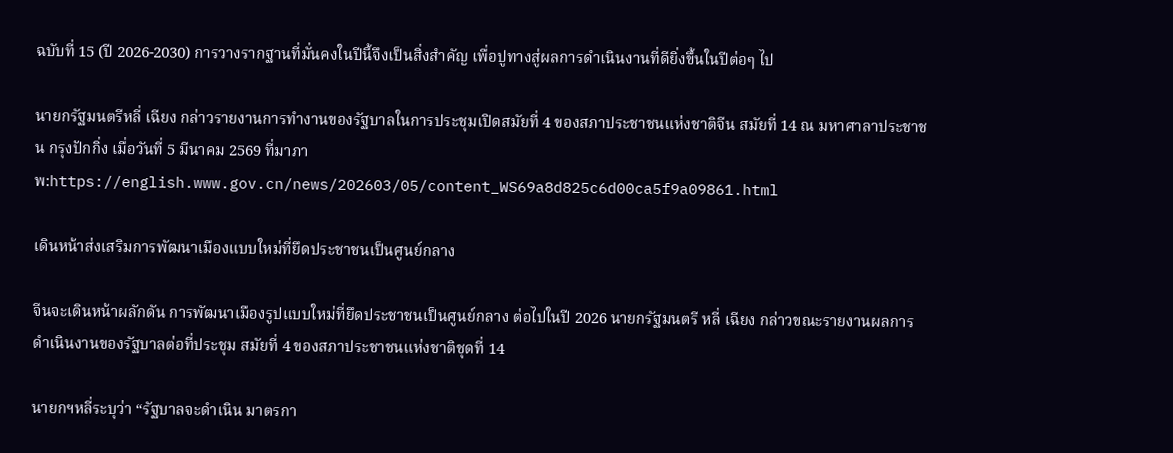ฉบับที่ 15 (ปี 2026-2030) การวางรากฐานที่มั่นคงในปีนี้จึงเป็นสิ่งสำคัญ เพื่อปูทางสู่ผลการดำเนินงานที่ดียิ่งขึ้นในปีต่อๆ ไป

นายกรัฐมนตรีหลี่ เฉียง กล่าวรายงานการทำงานของรัฐบาลในการประชุมเปิดสมัยที่ 4 ของสภาประชาชนแห่งชาติจีน สมัยที่ 14 ณ มหาศาลาประชาชน กรุงปักกิ่ง เมื่อวันที่ 5 มีนาคม 2569 ที่มาภาพ:https://english.www.gov.cn/news/202603/05/content_WS69a8d825c6d00ca5f9a09861.html

เดินหน้าส่งเสริมการพัฒนาเมืองแบบใหม่ที่ยึดประชาชนเป็นศูนย์กลาง

จีนจะเดินหน้าผลักดัน การพัฒนาเมืองรูปแบบใหม่ที่ยึดประชาชนเป็นศูนย์กลาง ต่อไปในปี 2026 นายกรัฐมนตรี หลี่ เฉียง กล่าวขณะรายงานผลการดำเนินงานของรัฐบาลต่อที่ประชุม สมัยที่ 4 ของสภาประชาชนแห่งชาติชุดที่ 14

นายกฯหลี่ระบุว่า “รัฐบาลจะดำเนิน มาตรกา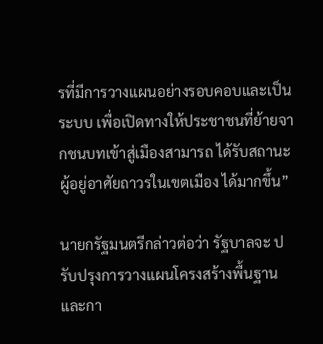รที่มีการวางแผนอย่างรอบคอบและเป็นระบบ เพื่อเปิดทางให้ประชาชนที่ย้ายจากชนบทเข้าสู่เมืองสามารถ ได้รับสถานะผู้อยู่อาศัยถาวรในเขตเมือง ได้มากขึ้น”

นายกรัฐมนตรีกล่าวต่อว่า รัฐบาลจะ ปรับปรุงการวางแผนโครงสร้างพื้นฐานและกา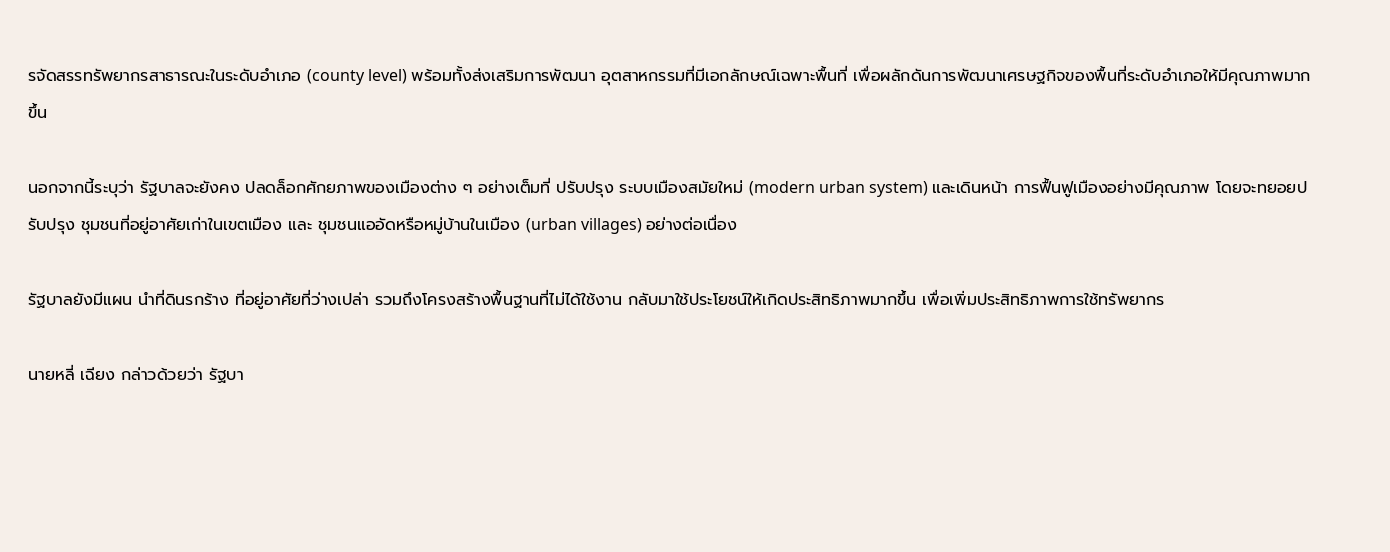รจัดสรรทรัพยากรสาธารณะในระดับอำเภอ (county level) พร้อมทั้งส่งเสริมการพัฒนา อุตสาหกรรมที่มีเอกลักษณ์เฉพาะพื้นที่ เพื่อผลักดันการพัฒนาเศรษฐกิจของพื้นที่ระดับอำเภอให้มีคุณภาพมากขึ้น

นอกจากนี้ระบุว่า รัฐบาลจะยังคง ปลดล็อกศักยภาพของเมืองต่าง ๆ อย่างเต็มที่ ปรับปรุง ระบบเมืองสมัยใหม่ (modern urban system) และเดินหน้า การฟื้นฟูเมืองอย่างมีคุณภาพ โดยจะทยอยปรับปรุง ชุมชนที่อยู่อาศัยเก่าในเขตเมือง และ ชุมชนแออัดหรือหมู่บ้านในเมือง (urban villages) อย่างต่อเนื่อง

รัฐบาลยังมีแผน นำที่ดินรกร้าง ที่อยู่อาศัยที่ว่างเปล่า รวมถึงโครงสร้างพื้นฐานที่ไม่ได้ใช้งาน กลับมาใช้ประโยชน์ให้เกิดประสิทธิภาพมากขึ้น เพื่อเพิ่มประสิทธิภาพการใช้ทรัพยากร

นายหลี่ เฉียง กล่าวด้วยว่า รัฐบา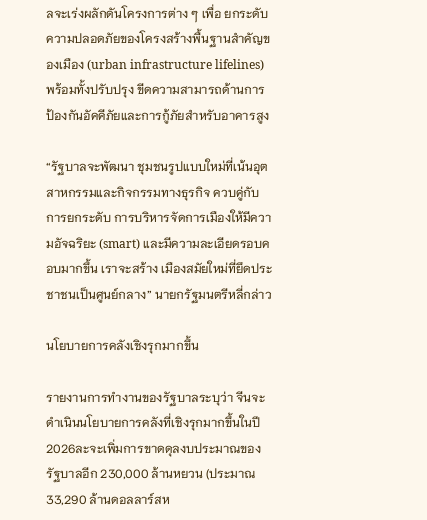ลจะเร่งผลักดันโครงการต่าง ๆ เพื่อ ยกระดับความปลอดภัยของโครงสร้างพื้นฐานสำคัญของเมือง (urban infrastructure lifelines) พร้อมทั้งปรับปรุง ขีดความสามารถด้านการป้องกันอัคคีภัยและการกู้ภัยสำหรับอาคารสูง

“รัฐบาลจะพัฒนา ชุมชนรูปแบบใหม่ที่เน้นอุตสาหกรรมและกิจกรรมทางธุรกิจ ควบคู่กับการยกระดับ การบริหารจัดการเมืองให้มีความอัจฉริยะ (smart) และมีความละเอียดรอบคอบมากขึ้น เราจะสร้าง เมืองสมัยใหม่ที่ยึดประชาชนเป็นศูนย์กลาง” นายกรัฐมนตรีหลี่กล่าว

นโยบายการคลังเชิงรุกมากขึ้น

รายงานการทำงานของรัฐบาลระบุว่า จีนจะดำเนินนโยบายการคลังที่เชิงรุกมากขึ้นในปี 2026ละจะเพิ่มการขาดดุลงบประมาณของรัฐบาลอีก 230,000 ล้านหยวน (ประมาณ 33,290 ล้านดอลลาร์สห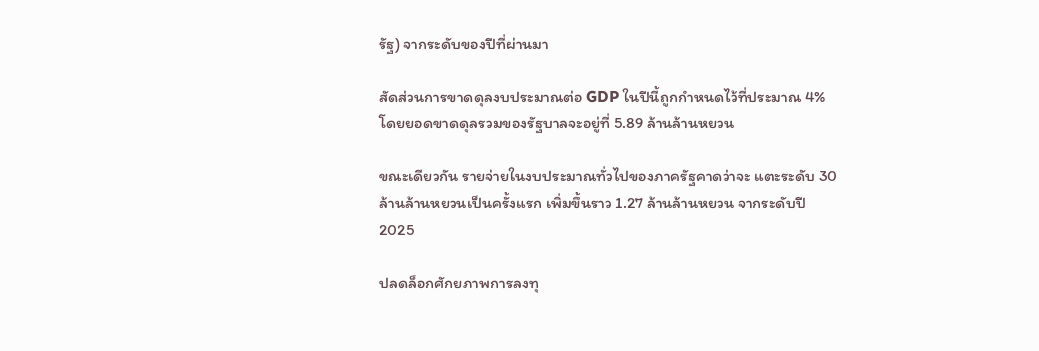รัฐ) จากระดับของปีที่ผ่านมา

สัดส่วนการขาดดุลงบประมาณต่อ GDP ในปีนี้ถูกกำหนดไว้ที่ประมาณ 4% โดยยอดขาดดุลรวมของรัฐบาลจะอยู่ที่ 5.89 ล้านล้านหยวน

ขณะเดียวกัน รายจ่ายในงบประมาณทั่วไปของภาครัฐคาดว่าจะ แตะระดับ 30 ล้านล้านหยวนเป็นครั้งแรก เพิ่มขึ้นราว 1.27 ล้านล้านหยวน จากระดับปี 2025

ปลดล็อกศักยภาพการลงทุ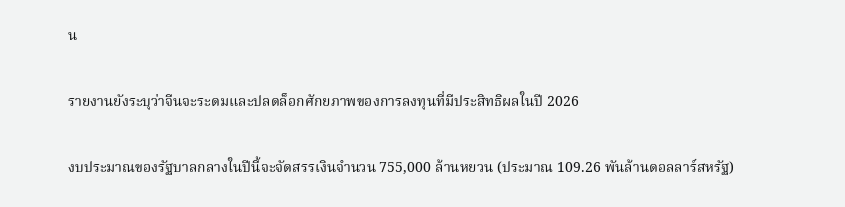น

รายงานยังระบุว่าจีนจะระดมและปลดล็อกศักยภาพของการลงทุนที่มีประสิทธิผลในปี 2026

งบประมาณของรัฐบาลกลางในปีนี้จะจัดสรรเงินจำนวน 755,000 ล้านหยวน (ประมาณ 109.26 พันล้านดอลลาร์สหรัฐ)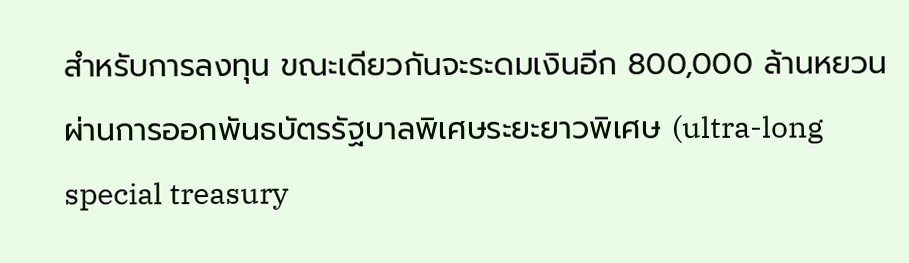สำหรับการลงทุน ขณะเดียวกันจะระดมเงินอีก 800,000 ล้านหยวน ผ่านการออกพันธบัตรรัฐบาลพิเศษระยะยาวพิเศษ (ultra-long special treasury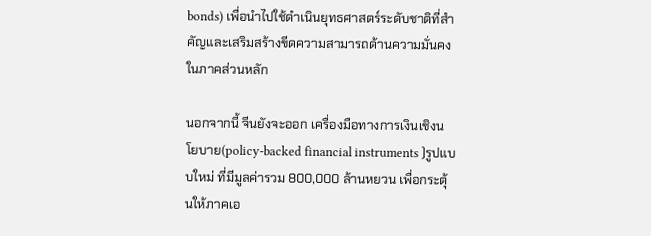bonds) เพื่อนำไปใช้ดำเนินยุทธศาสตร์ระดับชาติที่สำคัญและเสริมสร้างขีดความสามารถด้านความมั่นคงในภาคส่วนหลัก

นอกจากนี้ จีนยังจะออก เครื่องมือทางการเงินเชิงนโยบาย(policy-backed financial instruments )รูปแบบใหม่ ที่มีมูลค่ารวม 800,000 ล้านหยวน เพื่อกระตุ้นให้ภาคเอ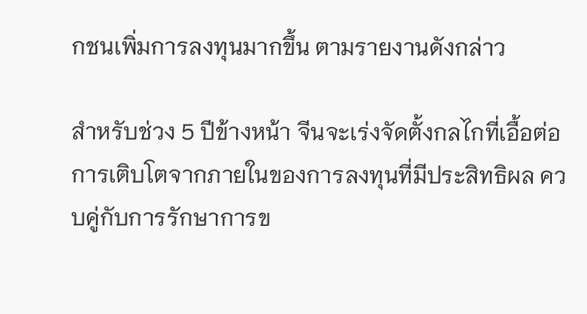กชนเพิ่มการลงทุนมากขึ้น ตามรายงานดังกล่าว

สำหรับช่วง 5 ปีข้างหน้า จีนจะเร่งจัดตั้งกลไกที่เอื้อต่อการเติบโตจากภายในของการลงทุนที่มีประสิทธิผล ควบคู่กับการรักษาการข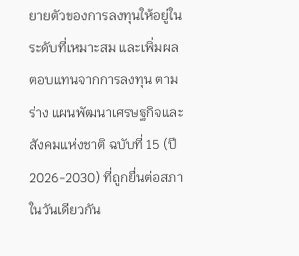ยายตัวของการลงทุนให้อยู่ในระดับที่เหมาะสม และเพิ่มผลตอบแทนจากการลงทุน ตามร่าง แผนพัฒนาเศรษฐกิจและสังคมแห่งชาติ ฉบับที่ 15 (ปี 2026-2030) ที่ถูกยื่นต่อสภาในวันเดียวกัน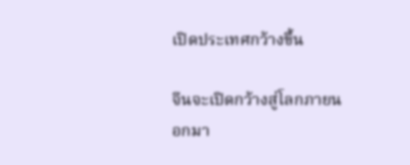เปิดประเทศกว้างขึ้น

จีนจะเปิดกว้างสู่โลกภายนอกมา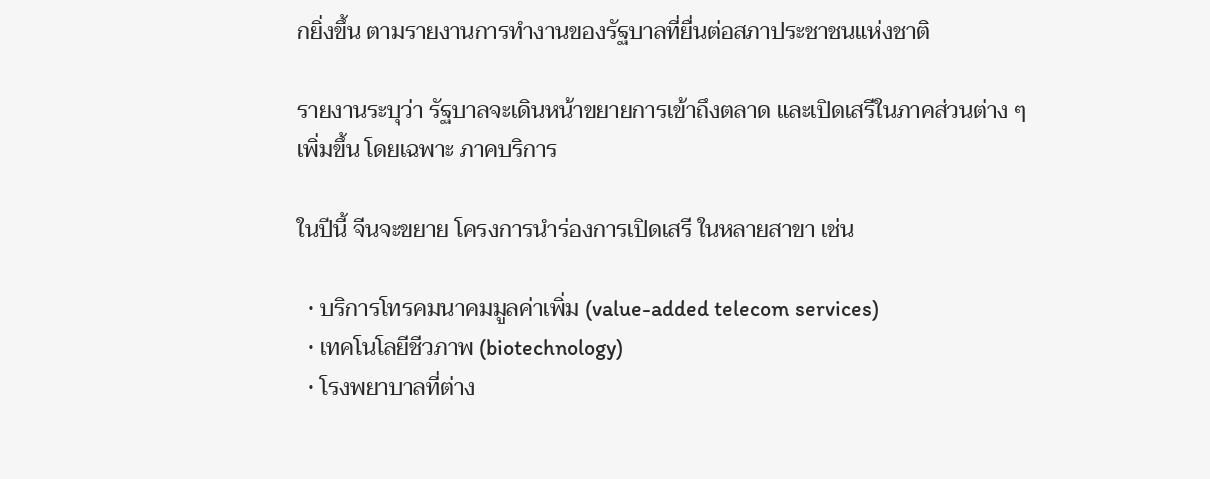กยิ่งขึ้น ตามรายงานการทำงานของรัฐบาลที่ยื่นต่อสภาประชาชนแห่งชาติ

รายงานระบุว่า รัฐบาลจะเดินหน้าขยายการเข้าถึงตลาด และเปิดเสรีในภาคส่วนต่าง ๆ เพิ่มขึ้น โดยเฉพาะ ภาคบริการ

ในปีนี้ จีนจะขยาย โครงการนำร่องการเปิดเสรี ในหลายสาขา เช่น

  • บริการโทรคมนาคมมูลค่าเพิ่ม (value-added telecom services)
  • เทคโนโลยีชีวภาพ (biotechnology)
  • โรงพยาบาลที่ต่าง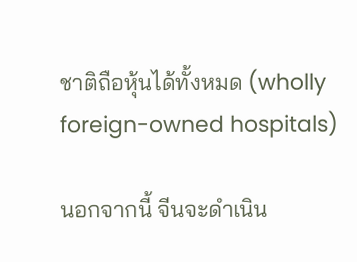ชาติถือหุ้นได้ทั้งหมด (wholly foreign-owned hospitals)

นอกจากนี้ จีนจะดำเนิน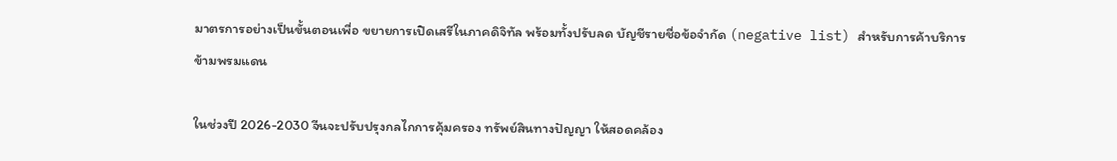มาตรการอย่างเป็นขั้นตอนเพื่อ ขยายการเปิดเสรีในภาคดิจิทัล พร้อมทั้งปรับลด บัญชีรายชื่อข้อจำกัด (negative list) สำหรับการค้าบริการข้ามพรมแดน

ในช่วงปี 2026-2030 จีนจะปรับปรุงกลไกการคุ้มครอง ทรัพย์สินทางปัญญา ให้สอดคล้อง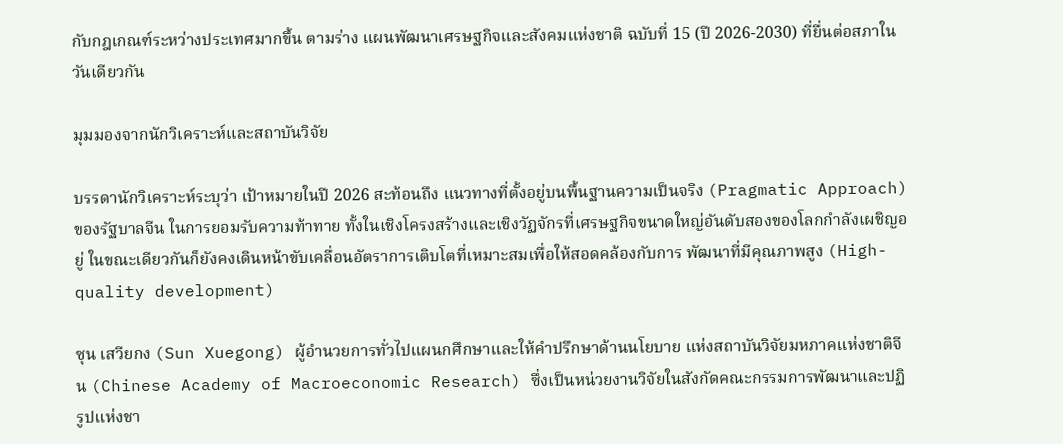กับกฎเกณฑ์ระหว่างประเทศมากขึ้น ตามร่าง แผนพัฒนาเศรษฐกิจและสังคมแห่งชาติ ฉบับที่ 15 (ปี 2026-2030) ที่ยื่นต่อสภาในวันเดียวกัน

มุมมองจากนักวิเคราะห์และสถาบันวิจัย

บรรดานักวิเคราะห์ระบุว่า เป้าหมายในปี 2026 สะท้อนถึง แนวทางที่ตั้งอยู่บนพื้นฐานความเป็นจริง (Pragmatic Approach) ของรัฐบาลจีน ในการยอมรับความท้าทาย ทั้งในเชิงโครงสร้างและเชิงวัฏจักรที่เศรษฐกิจขนาดใหญ่อันดับสองของโลกกำลังเผชิญอยู่ ในขณะเดียวกันก็ยังคงเดินหน้าขับเคลื่อนอัตราการเติบโตที่เหมาะสมเพื่อให้สอดคล้องกับการ พัฒนาที่มีคุณภาพสูง (High-quality development)

ซุน เสวียกง (Sun Xuegong) ผู้อำนวยการทั่วไปแผนกศึกษาและให้คำปรึกษาด้านนโยบาย แห่งสถาบันวิจัยมหภาคแห่งชาติจีน (Chinese Academy of Macroeconomic Research) ซึ่งเป็นหน่วยงานวิจัยในสังกัดคณะกรรมการพัฒนาและปฏิรูปแห่งชา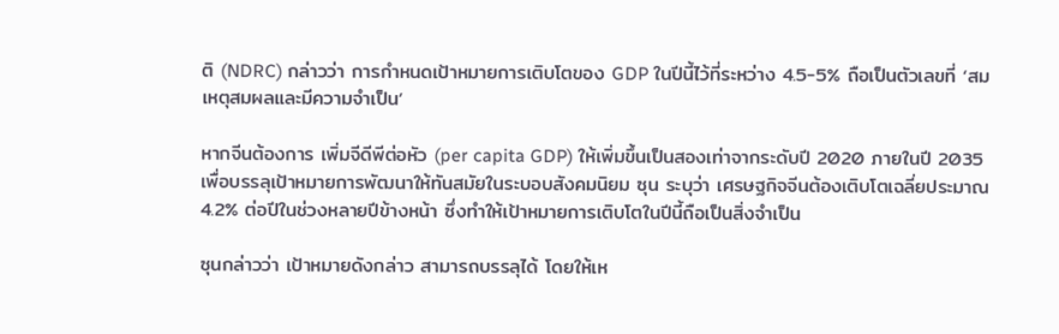ติ (NDRC) กล่าวว่า การกำหนดเป้าหมายการเติบโตของ GDP ในปีนี้ไว้ที่ระหว่าง 4.5-5% ถือเป็นตัวเลขที่ ‘สมเหตุสมผลและมีความจำเป็น’

หากจีนต้องการ เพิ่มจีดีพีต่อหัว (per capita GDP) ให้เพิ่มขึ้นเป็นสองเท่าจากระดับปี 2020 ภายในปี 2035 เพื่อบรรลุเป้าหมายการพัฒนาให้ทันสมัยในระบอบสังคมนิยม ซุน ระบุว่า เศรษฐกิจจีนต้องเติบโตเฉลี่ยประมาณ 4.2% ต่อปีในช่วงหลายปีข้างหน้า ซึ่งทำให้เป้าหมายการเติบโตในปีนี้ถือเป็นสิ่งจำเป็น

ซุนกล่าวว่า เป้าหมายดังกล่าว สามารถบรรลุได้ โดยให้เห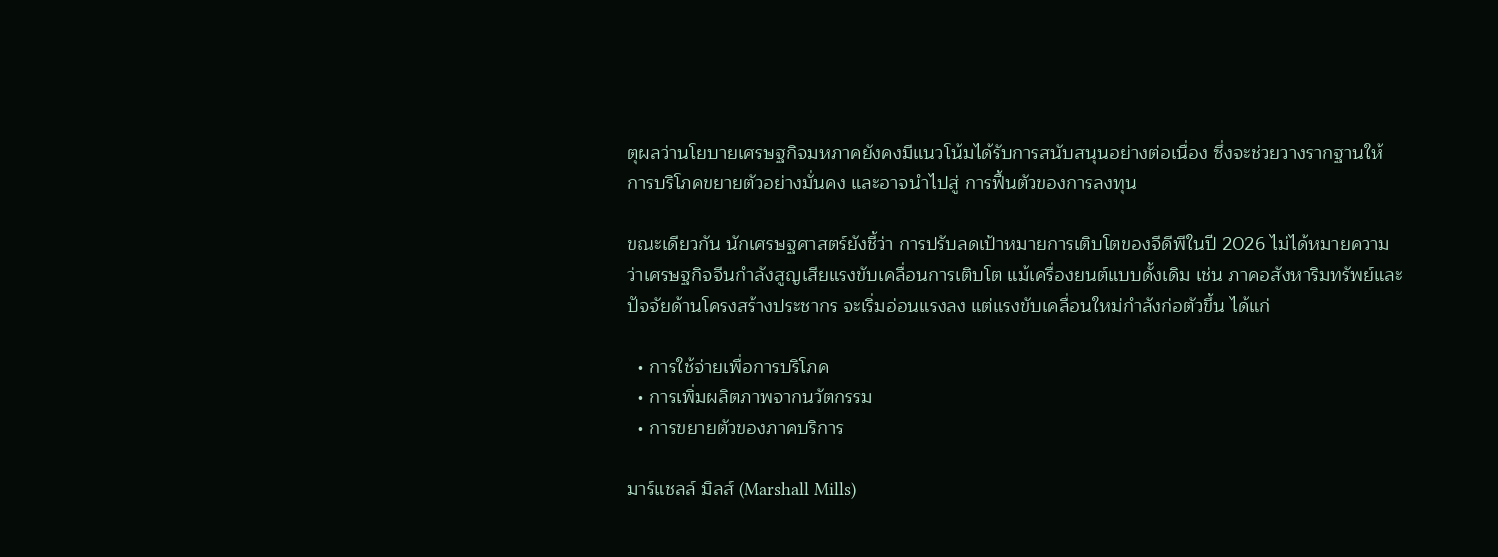ตุผลว่านโยบายเศรษฐกิจมหภาคยังคงมีแนวโน้มได้รับการสนับสนุนอย่างต่อเนื่อง ซึ่งจะช่วยวางรากฐานให้ การบริโภคขยายตัวอย่างมั่นคง และอาจนำไปสู่ การฟื้นตัวของการลงทุน

ขณะเดียวกัน นักเศรษฐศาสตร์ยังชี้ว่า การปรับลดเป้าหมายการเติบโตของจีดีพีในปี 2026 ไม่ได้หมายความว่าเศรษฐกิจจีนกำลังสูญเสียแรงขับเคลื่อนการเติบโต แม้เครื่องยนต์แบบดั้งเดิม เช่น ภาคอสังหาริมทรัพย์และปัจจัยด้านโครงสร้างประชากร จะเริ่มอ่อนแรงลง แต่แรงขับเคลื่อนใหม่กำลังก่อตัวขึ้น ได้แก่

  • การใช้จ่ายเพื่อการบริโภค
  • การเพิ่มผลิตภาพจากนวัตกรรม
  • การขยายตัวของภาคบริการ

มาร์แชลล์ มิลส์ (Marshall Mills)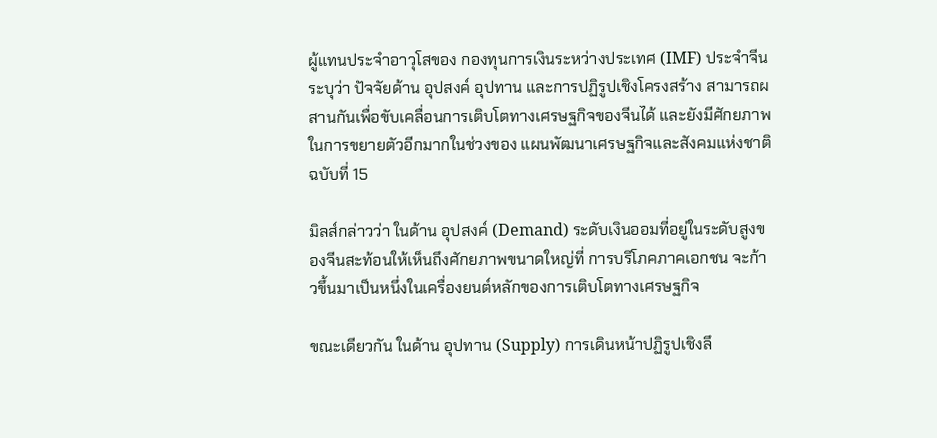ผู้แทนประจำอาวุโสของ กองทุนการเงินระหว่างประเทศ (IMF) ประจำจีน ระบุว่า ปัจจัยด้าน อุปสงค์ อุปทาน และการปฏิรูปเชิงโครงสร้าง สามารถผสานกันเพื่อขับเคลื่อนการเติบโตทางเศรษฐกิจของจีนได้ และยังมีศักยภาพในการขยายตัวอีกมากในช่วงของ แผนพัฒนาเศรษฐกิจและสังคมแห่งชาติ ฉบับที่ 15

มิลส์กล่าวว่า ในด้าน อุปสงค์ (Demand) ระดับเงินออมที่อยู่ในระดับสูงของจีนสะท้อนให้เห็นถึงศักยภาพขนาดใหญ่ที่ การบริโภคภาคเอกชน จะก้าวขึ้นมาเป็นหนึ่งในเครื่องยนต์หลักของการเติบโตทางเศรษฐกิจ

ขณะเดียวกัน ในด้าน อุปทาน (Supply) การเดินหน้าปฏิรูปเชิงลึ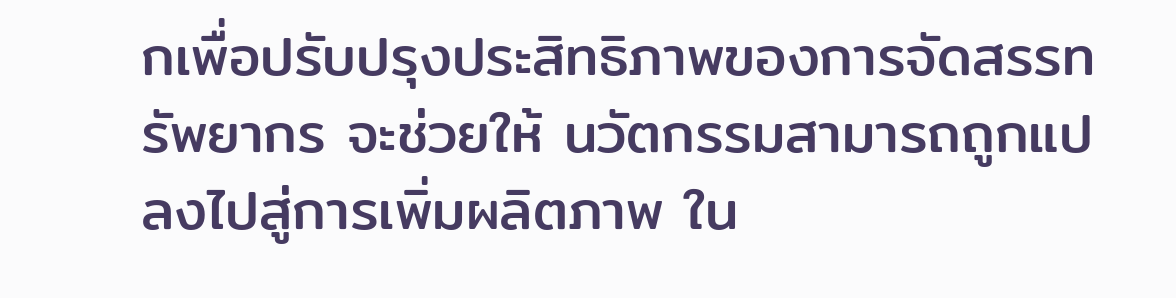กเพื่อปรับปรุงประสิทธิภาพของการจัดสรรทรัพยากร จะช่วยให้ นวัตกรรมสามารถถูกแปลงไปสู่การเพิ่มผลิตภาพ ใน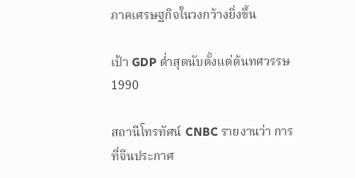ภาคเศรษฐกิจในวงกว้างยิ่งขึ้น

เป้า GDP ต่ำสุดนับตั้งแต่ต้นทศวรรษ 1990

สถานีโทรทัศน์ CNBC รายงานว่า การที่จีนประกาศ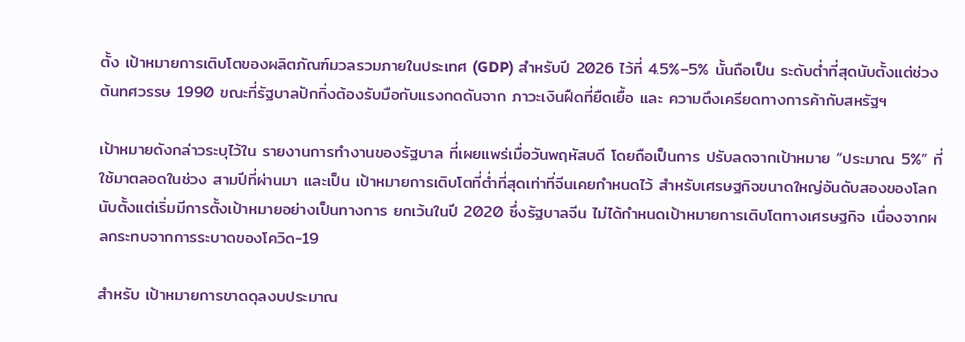ตั้ง เป้าหมายการเติบโตของผลิตภัณฑ์มวลรวมภายในประเทศ (GDP) สำหรับปี 2026 ไว้ที่ 4.5%–5% นั้นถือเป็น ระดับต่ำที่สุดนับตั้งแต่ช่วงต้นทศวรรษ 1990 ขณะที่รัฐบาลปักกิ่งต้องรับมือกับแรงกดดันจาก ภาวะเงินฝืดที่ยืดเยื้อ และ ความตึงเครียดทางการค้ากับสหรัฐฯ

เป้าหมายดังกล่าวระบุไว้ใน รายงานการทำงานของรัฐบาล ที่เผยแพร่เมื่อวันพฤหัสบดี โดยถือเป็นการ ปรับลดจากเป้าหมาย “ประมาณ 5%” ที่ใช้มาตลอดในช่วง สามปีที่ผ่านมา และเป็น เป้าหมายการเติบโตที่ต่ำที่สุดเท่าที่จีนเคยกำหนดไว้ สำหรับเศรษฐกิจขนาดใหญ่อันดับสองของโลก นับตั้งแต่เริ่มมีการตั้งเป้าหมายอย่างเป็นทางการ ยกเว้นในปี 2020 ซึ่งรัฐบาลจีน ไม่ได้กำหนดเป้าหมายการเติบโตทางเศรษฐกิจ เนื่องจากผลกระทบจากการระบาดของโควิด-19

สำหรับ เป้าหมายการขาดดุลงบประมาณ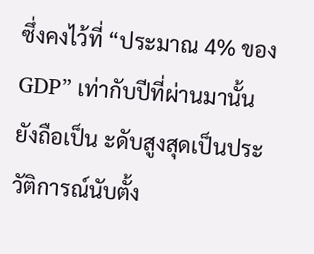ซึ่งคงไว้ที่ “ประมาณ 4% ของ GDP” เท่ากับปีที่ผ่านมานั้น ยังถือเป็น ะดับสูงสุดเป็นประวัติการณ์นับตั้ง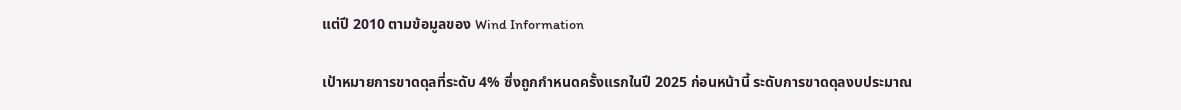แต่ปี 2010 ตามข้อมูลของ Wind Information

เป้าหมายการขาดดุลที่ระดับ 4% ซึ่งถูกกำหนดครั้งแรกในปี 2025 ก่อนหน้านี้ ระดับการขาดดุลงบประมาณ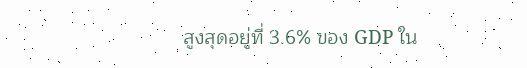สูงสุดอยู่ที่ 3.6% ของ GDP ใน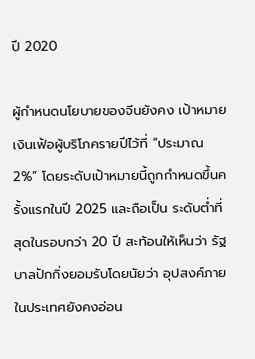ปี 2020

ผู้กำหนดนโยบายของจีนยังคง เป้าหมายเงินเฟ้อผู้บริโภครายปีไว้ที่ “ประมาณ 2%” โดยระดับเป้าหมายนี้ถูกกำหนดขึ้นครั้งแรกในปี 2025 และถือเป็น ระดับต่ำที่สุดในรอบกว่า 20 ปี สะท้อนให้เห็นว่า รัฐบาลปักกิ่งยอมรับโดยนัยว่า อุปสงค์ภายในประเทศยังคงอ่อน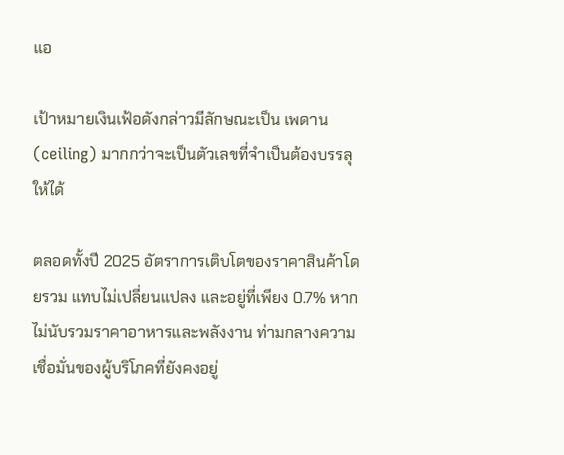แอ

เป้าหมายเงินเฟ้อดังกล่าวมีลักษณะเป็น เพดาน (ceiling) มากกว่าจะเป็นตัวเลขที่จำเป็นต้องบรรลุให้ได้

ตลอดทั้งปี 2025 อัตราการเติบโตของราคาสินค้าโดยรวม แทบไม่เปลี่ยนแปลง และอยู่ที่เพียง 0.7% หากไม่นับรวมราคาอาหารและพลังงาน ท่ามกลางความเชื่อมั่นของผู้บริโภคที่ยังคงอยู่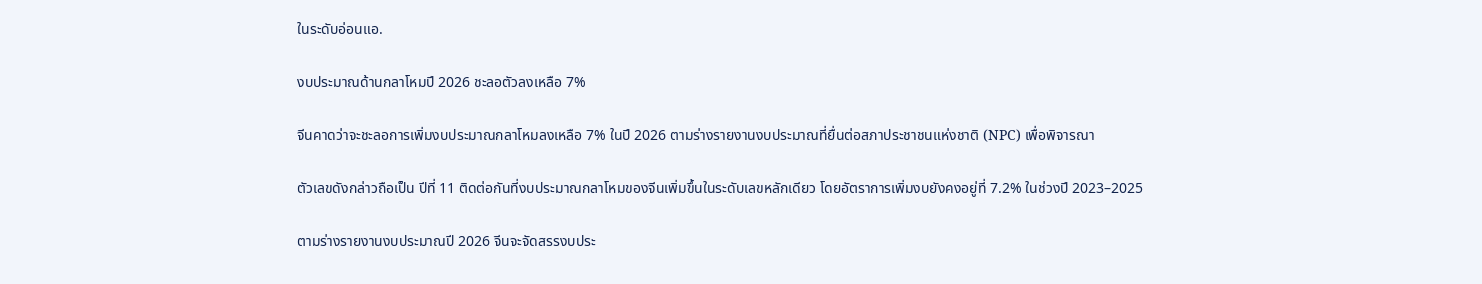ในระดับอ่อนแอ.

งบประมาณด้านกลาโหมปี 2026 ชะลอตัวลงเหลือ 7%

จีนคาดว่าจะชะลอการเพิ่มงบประมาณกลาโหมลงเหลือ 7% ในปี 2026 ตามร่างรายงานงบประมาณที่ยื่นต่อสภาประชาชนแห่งชาติ (NPC) เพื่อพิจารณา

ตัวเลขดังกล่าวถือเป็น ปีที่ 11 ติดต่อกันที่งบประมาณกลาโหมของจีนเพิ่มขึ้นในระดับเลขหลักเดียว โดยอัตราการเพิ่มงบยังคงอยู่ที่ 7.2% ในช่วงปี 2023–2025

ตามร่างรายงานงบประมาณปี 2026 จีนจะจัดสรรงบประ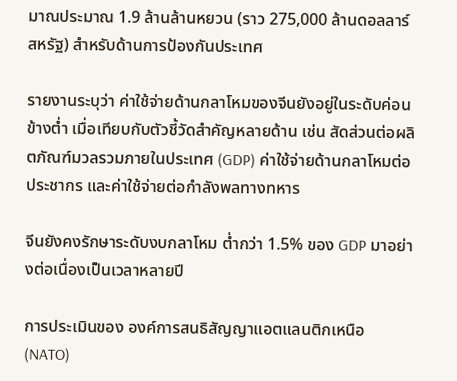มาณประมาณ 1.9 ล้านล้านหยวน (ราว 275,000 ล้านดอลลาร์สหรัฐ) สำหรับด้านการป้องกันประเทศ

รายงานระบุว่า ค่าใช้จ่ายด้านกลาโหมของจีนยังอยู่ในระดับค่อนข้างต่ำ เมื่อเทียบกับตัวชี้วัดสำคัญหลายด้าน เช่น สัดส่วนต่อผลิตภัณฑ์มวลรวมภายในประเทศ (GDP) ค่าใช้จ่ายด้านกลาโหมต่อประชากร และค่าใช้จ่ายต่อกำลังพลทางทหาร

จีนยังคงรักษาระดับงบกลาโหม ต่ำกว่า 1.5% ของ GDP มาอย่างต่อเนื่องเป็นเวลาหลายปี

การประเมินของ องค์การสนธิสัญญาแอตแลนติกเหนือ (NATO)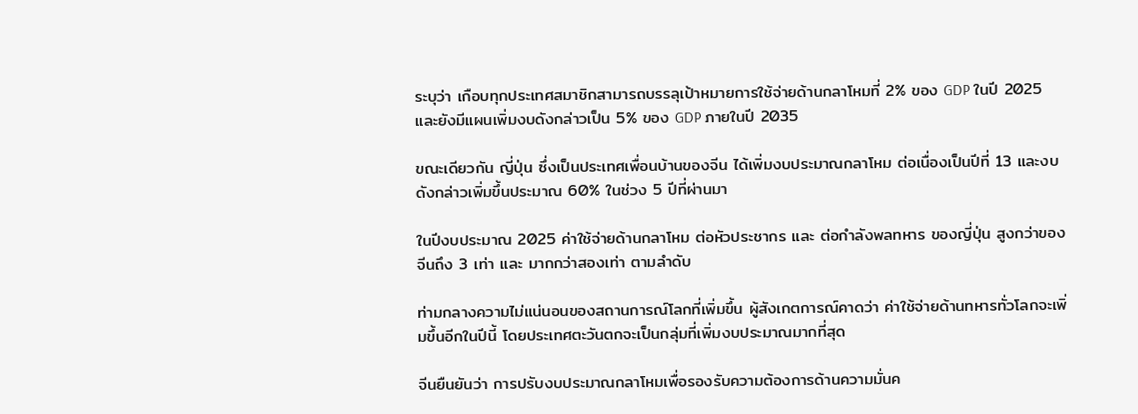ระบุว่า เกือบทุกประเทศสมาชิกสามารถบรรลุเป้าหมายการใช้จ่ายด้านกลาโหมที่ 2% ของ GDP ในปี 2025 และยังมีแผนเพิ่มงบดังกล่าวเป็น 5% ของ GDP ภายในปี 2035

ขณะเดียวกัน ญี่ปุ่น ซึ่งเป็นประเทศเพื่อนบ้านของจีน ได้เพิ่มงบประมาณกลาโหม ต่อเนื่องเป็นปีที่ 13 และงบดังกล่าวเพิ่มขึ้นประมาณ 60% ในช่วง 5 ปีที่ผ่านมา

ในปีงบประมาณ 2025 ค่าใช้จ่ายด้านกลาโหม ต่อหัวประชากร และ ต่อกำลังพลทหาร ของญี่ปุ่น สูงกว่าของจีนถึง 3 เท่า และ มากกว่าสองเท่า ตามลำดับ

ท่ามกลางความไม่แน่นอนของสถานการณ์โลกที่เพิ่มขึ้น ผู้สังเกตการณ์คาดว่า ค่าใช้จ่ายด้านทหารทั่วโลกจะเพิ่มขึ้นอีกในปีนี้ โดยประเทศตะวันตกจะเป็นกลุ่มที่เพิ่มงบประมาณมากที่สุด

จีนยืนยันว่า การปรับงบประมาณกลาโหมเพื่อรองรับความต้องการด้านความมั่นค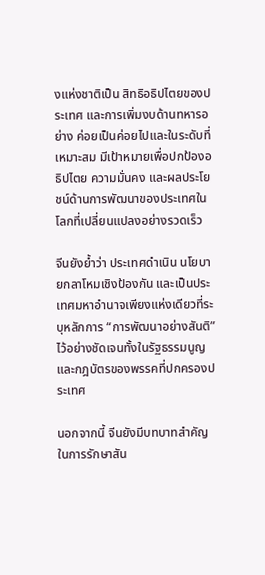งแห่งชาติเป็น สิทธิอธิปไตยของประเทศ และการเพิ่มงบด้านทหารอย่าง ค่อยเป็นค่อยไปและในระดับที่เหมาะสม มีเป้าหมายเพื่อปกป้องอธิปไตย ความมั่นคง และผลประโยชน์ด้านการพัฒนาของประเทศในโลกที่เปลี่ยนแปลงอย่างรวดเร็ว

จีนยังย้ำว่า ประเทศดำเนิน นโยบายกลาโหมเชิงป้องกัน และเป็นประเทศมหาอำนาจเพียงแห่งเดียวที่ระบุหลักการ “การพัฒนาอย่างสันติ” ไว้อย่างชัดเจนทั้งในรัฐธรรมนูญและกฎบัตรของพรรคที่ปกครองประเทศ

นอกจากนี้ จีนยังมีบทบาทสำคัญในการรักษาสัน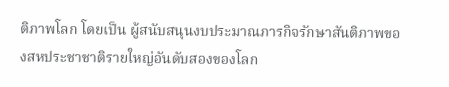ติภาพโลก โดยเป็น ผู้สนับสนุนงบประมาณภารกิจรักษาสันติภาพของสหประชาชาติรายใหญ่อันดับสองของโลก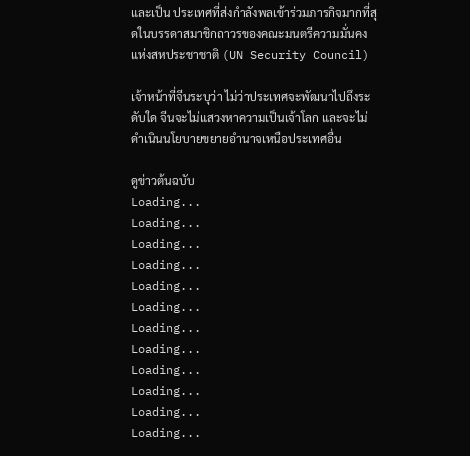และเป็น ประเทศที่ส่งกำลังพลเข้าร่วมภารกิจมากที่สุดในบรรดาสมาชิกถาวรของคณะมนตรีความมั่นคงแห่งสหประชาชาติ (UN Security Council)

เจ้าหน้าที่จีนระบุว่า ไม่ว่าประเทศจะพัฒนาไปถึงระดับใด จีนจะไม่แสวงหาความเป็นเจ้าโลก และจะไม่ดำเนินนโยบายขยายอำนาจเหนือประเทศอื่น

ดูข่าวต้นฉบับ
Loading...
Loading...
Loading...
Loading...
Loading...
Loading...
Loading...
Loading...
Loading...
Loading...
Loading...
Loading...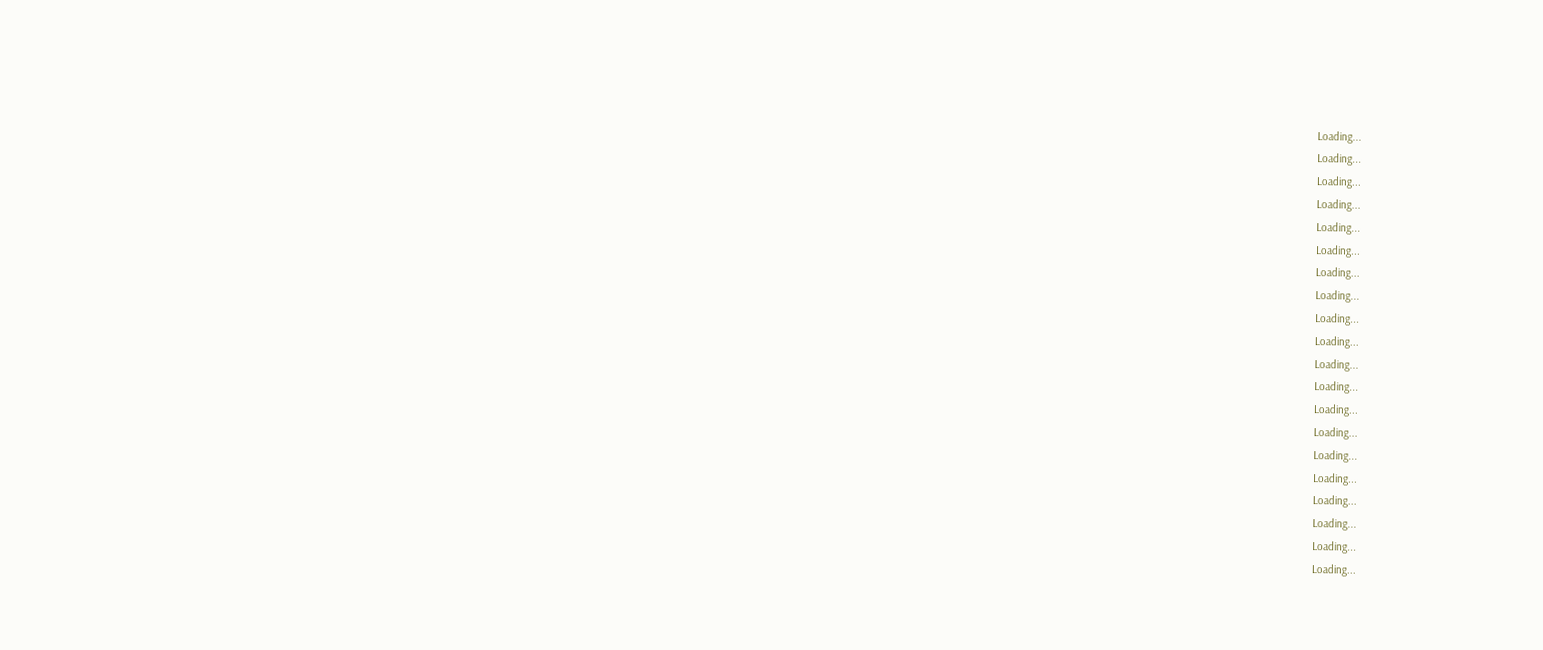Loading...
Loading...
Loading...
Loading...
Loading...
Loading...
Loading...
Loading...
Loading...
Loading...
Loading...
Loading...
Loading...
Loading...
Loading...
Loading...
Loading...
Loading...
Loading...
Loading...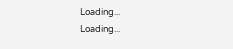Loading...
Loading...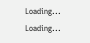Loading...
Loading...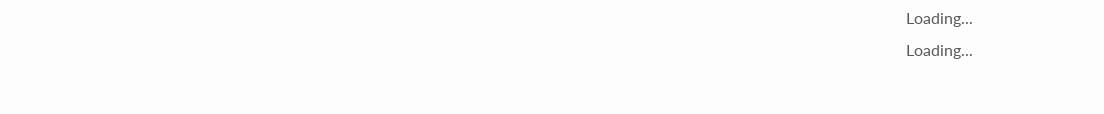Loading...
Loading...